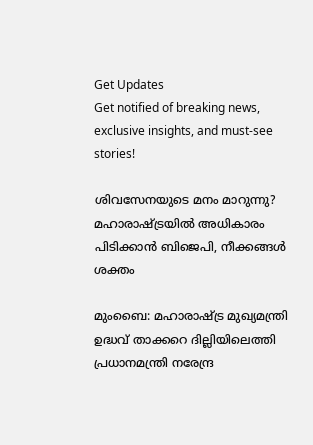Get Updates
Get notified of breaking news, exclusive insights, and must-see stories!

ശിവസേനയുടെ മനം മാറുന്നു? മഹാരാഷ്ട്രയില്‍ അധികാരം പിടിക്കാന്‍ ബിജെപി, നീക്കങ്ങള്‍ ശക്തം

മുംബൈ: മഹാരാഷ്ട്ര മുഖ്യമന്ത്രി ഉദ്ധവ് താക്കറെ ദില്ലിയിലെത്തി പ്രധാനമന്ത്രി നരേന്ദ്ര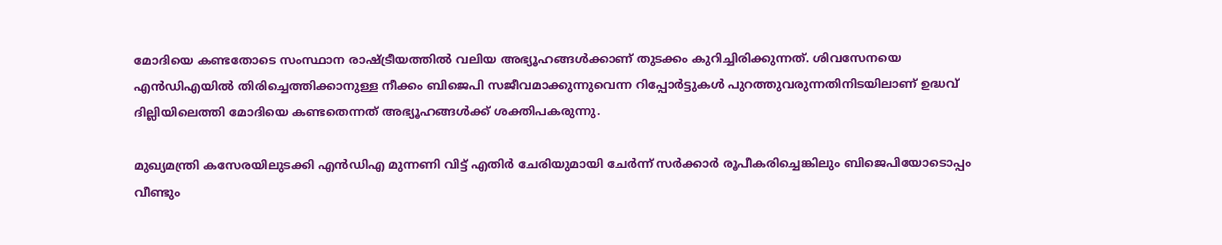മോദിയെ കണ്ടതോടെ സംസ്ഥാന രാഷ്ട്രീയത്തില്‍ വലിയ അഭ്യൂഹങ്ങള്‍ക്കാണ് തുടക്കം കുറിച്ചിരിക്കുന്നത്. ശിവസേനയെ എന്‍ഡിഎയില്‍ തിരിച്ചെത്തിക്കാനുള്ള നീക്കം ബിജെപി സജീവമാക്കുന്നുവെന്ന റിപ്പോര്‍ട്ടുകള്‍ പുറത്തുവരുന്നതിനിടയിലാണ് ഉദ്ധവ് ദില്ലിയിലെത്തി മോദിയെ കണ്ടതെന്നത് അഭ്യൂഹങ്ങള്‍ക്ക് ശക്തിപകരുന്നു.

മുഖ്യമന്ത്രി കസേരയിലുടക്കി എന്‍ഡിഎ മുന്നണി വിട്ട് എതിര്‍ ചേരിയുമായി ചേര്‍ന്ന് സര്‍ക്കാര്‍ രൂപീകരിച്ചെങ്കിലും ബിജെപിയോടൊപ്പം വീണ്ടും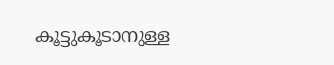കൂട്ടുകൂടാനുള്ള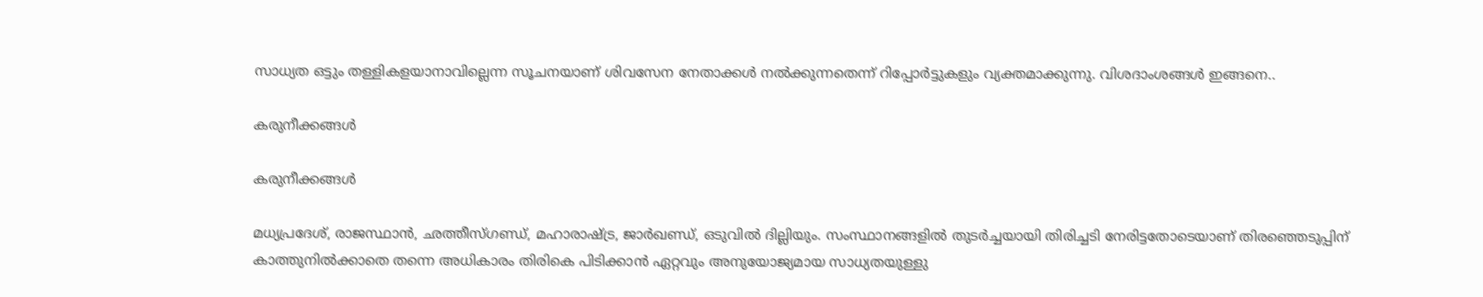സാധ്യത ഒട്ടും തള്ളികളയാനാവില്ലെന്ന സൂചനയാണ് ശിവസേന നേതാക്കള്‍ നല്‍ക്കുന്നതെന്ന് റിപ്പോര്‍ട്ടുകളും വ്യക്തമാക്കുന്നു. വിശദാംശങ്ങള്‍ ഇങ്ങനെ..

കരുനീക്കങ്ങള്‍

കരുനീക്കങ്ങള്‍

മധ്യപ്രദേശ്, രാജസ്ഥാന്‍, ഛത്തീസ്ഗണ്ഡ്, മഹാരാഷ്ട്ര, ജാര്‍ഖണ്ഡ്, ഒടുവില്‍ ദില്ലിയും. സംസ്ഥാനങ്ങളില്‍ തുടര്‍ച്ചയായി തിരിച്ചടി നേരിട്ടതോടെയാണ് തിരഞ്ഞെടുപ്പിന് കാത്തുനില്‍ക്കാതെ തന്നെ അധികാരം തിരികെ പിടിക്കാന്‍ ഏറ്റവും അനുയോജ്യമായ സാധ്യതയുള്ളു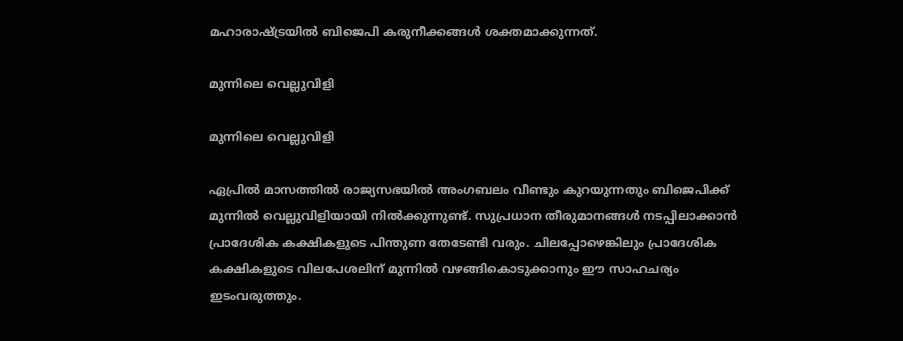മഹാരാഷ്ട്രയില്‍ ബിജെപി കരുനീക്കങ്ങള്‍ ശക്തമാക്കുന്നത്.

മുന്നിലെ വെല്ലുവിളി

മുന്നിലെ വെല്ലുവിളി

ഏപ്രില്‍ മാസത്തില്‍ രാജ്യസഭയില്‍ അംഗബലം വീണ്ടും കുറയുന്നതും ബിജെപിക്ക് മുന്നില്‍ വെല്ലുവിളിയായി നില്‍ക്കുന്നുണ്ട്. സുപ്രധാന തീരുമാനങ്ങള്‍ നടപ്പിലാക്കാന്‍ പ്രാദേശിക കക്ഷികളുടെ പിന്തുണ തേടേണ്ടി വരും. ചിലപ്പോഴെങ്കിലും പ്രാദേശിക കക്ഷികളുടെ വിലപേശലിന് മുന്നില്‍ വഴങ്ങികൊടുക്കാനും ഈ സാഹചര്യം ഇടംവരുത്തും.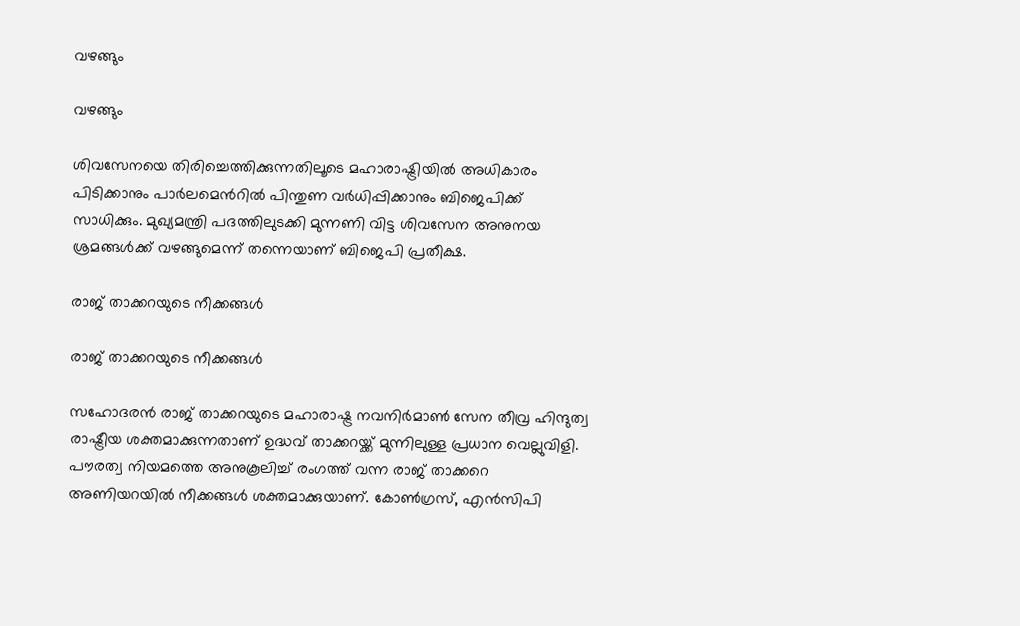വഴങ്ങും

വഴങ്ങും

ശിവസേനയെ തിരിച്ചെത്തിക്കുന്നതിലൂടെ മഹാരാഷ്ട്രിയില്‍ അധികാരം പിടിക്കാനും പാര്‍ലമെന്‍റില്‍ പിന്തുണ വര്‍ധിപ്പിക്കാനും ബിജെപിക്ക് സാധിക്കും. മുഖ്യമന്ത്രി പദത്തിലുടക്കി മുന്നണി വിട്ട ശിവസേന അനുനയ ശ്രമങ്ങള്‍ക്ക് വഴങ്ങുമെന്ന് തന്നെയാണ് ബിജെപി പ്രതീക്ഷ.

രാജ് താക്കറയുടെ നീക്കങ്ങള്‍

രാജ് താക്കറയുടെ നീക്കങ്ങള്‍

സഹോദരന്‍ രാജ് താക്കറയുടെ മഹാരാഷ്ട്ര നവനിര്‍മാണ്‍ സേന തീവ്ര ഹിന്ദുത്വ രാഷ്ട്രീയ ശക്തമാക്കുന്നതാണ് ഉദ്ധവ് താക്കറയ്ക്ക് മുന്നിലുള്ള പ്രധാന വെല്ലുവിളി. പൗരത്വ നിയമത്തെ അനുകൂലിച്ച് രംഗത്ത് വന്ന രാജ് താക്കറെ അണിയറയില്‍ നീക്കങ്ങള്‍ ശക്തമാക്കുയാണ്. കോണ്‍ഗ്രസ്, എന്‍സിപി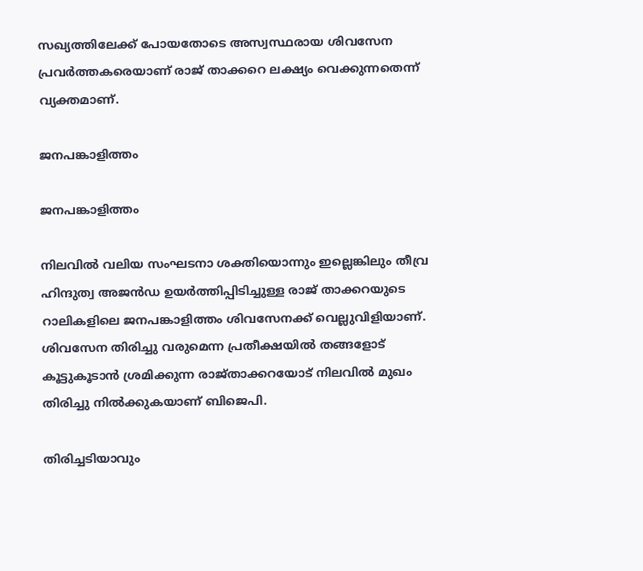സഖ്യത്തിലേക്ക് പോയതോടെ അസ്വസ്ഥരായ ശിവസേന പ്രവര്‍ത്തകരെയാണ് രാജ് താക്കറെ ലക്ഷ്യം വെക്കുന്നതെന്ന് വ്യക്തമാണ്.

ജനപങ്കാളിത്തം

ജനപങ്കാളിത്തം

നിലവില്‍ വലിയ സംഘടനാ ശക്തിയൊന്നും ഇല്ലെങ്കിലും തീവ്ര ഹിന്ദുത്വ അജന്‍ഡ ഉയര്‍ത്തിപ്പിടിച്ചുള്ള രാജ് താക്കറയുടെ റാലികളിലെ ജനപങ്കാളിത്തം ശിവസേനക്ക് വെല്ലുവിളിയാണ്. ശിവസേന തിരിച്ചു വരുമെന്ന പ്രതീക്ഷയില്‍ തങ്ങളോട് കൂട്ടുകൂടാന്‍ ശ്രമിക്കുന്ന രാജ്താക്കറയോട് നിലവില്‍ മുഖം തിരിച്ചു നില്‍ക്കുകയാണ് ബിജെപി.

തിരിച്ചടിയാവും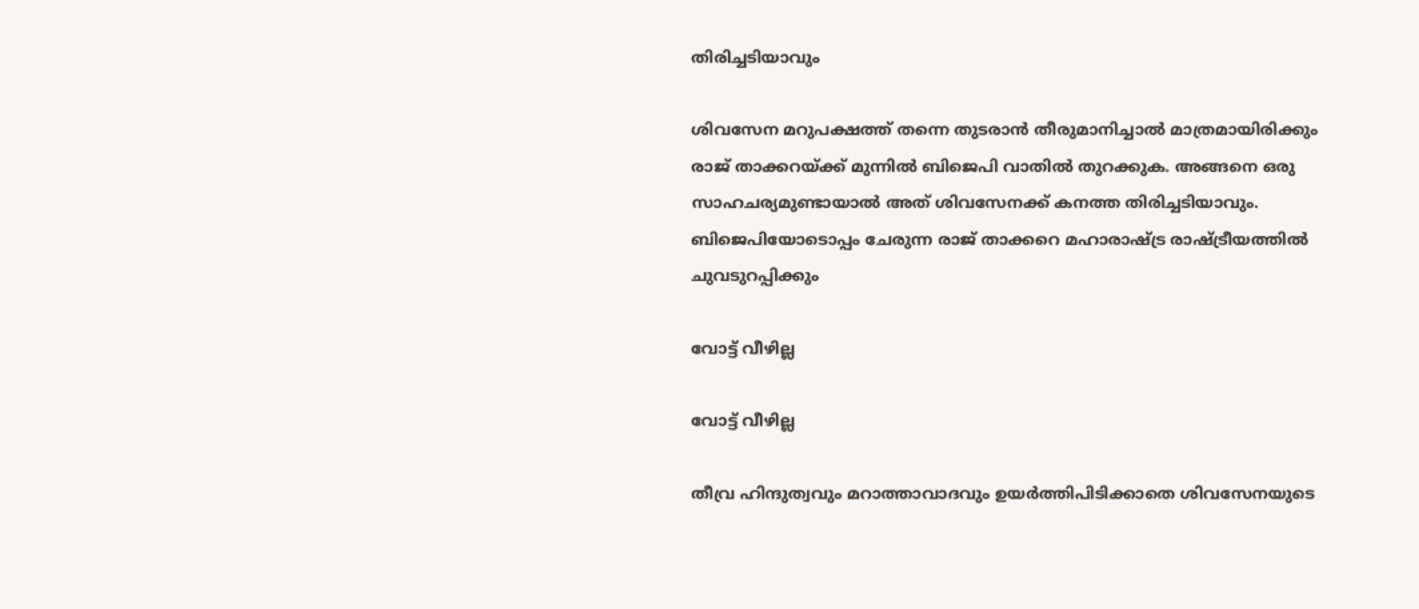തിരിച്ചടിയാവും

ശിവസേന മറുപക്ഷത്ത് തന്നെ തുടരാന്‍ തീരുമാനിച്ചാല്‍ മാത്രമായിരിക്കും രാജ് താക്കറയ്ക്ക് മുന്നില്‍ ബിജെപി വാതില്‍ തുറക്കുക. അങ്ങനെ ഒരു സാഹചര്യമുണ്ടായാല്‍ അത് ശിവസേനക്ക് കനത്ത തിരിച്ചടിയാവും. ബിജെപിയോടൊപ്പം ചേരുന്ന രാജ് താക്കറെ മഹാരാഷ്ട്ര രാഷ്ട്രീയത്തില്‍ ചുവടുറപ്പിക്കും

വോട്ട് വീഴില്ല

വോട്ട് വീഴില്ല

തീവ്ര ഹിന്ദുത്വവും മറാത്താവാദവും ഉയര്‍ത്തിപിടിക്കാതെ ശിവസേനയുടെ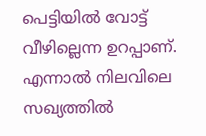പെട്ടിയില്‍ വോട്ട് വീഴില്ലെന്ന ഉറപ്പാണ്. എന്നാല്‍ നിലവിലെ സഖ്യത്തില്‍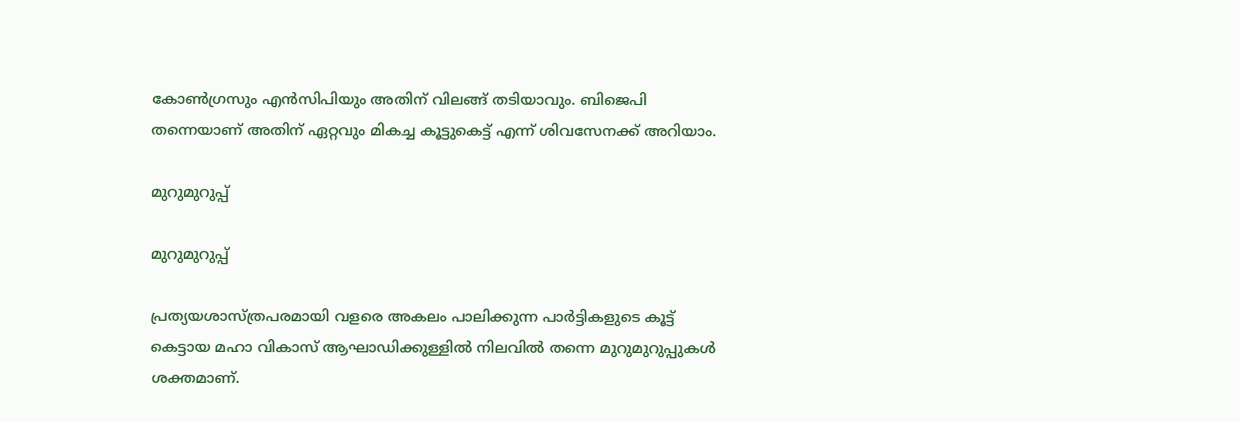കോണ്‍ഗ്രസും എന്‍സിപിയും അതിന് വിലങ്ങ് തടിയാവും. ബിജെപി തന്നെയാണ് അതിന് ഏറ്റവും മികച്ച കൂട്ടുകെട്ട് എന്ന് ശിവസേനക്ക് അറിയാം.

മുറുമുറുപ്പ്

മുറുമുറുപ്പ്

പ്രത്യയശാസ്ത്രപരമായി വളരെ അകലം പാലിക്കുന്ന പാര്‍ട്ടികളുടെ കൂട്ട് കെട്ടായ മഹാ വികാസ് ആഘാഡിക്കുള്ളില്‍ നിലവില്‍ തന്നെ മുറുമുറുപ്പുകള്‍ ശക്തമാണ്.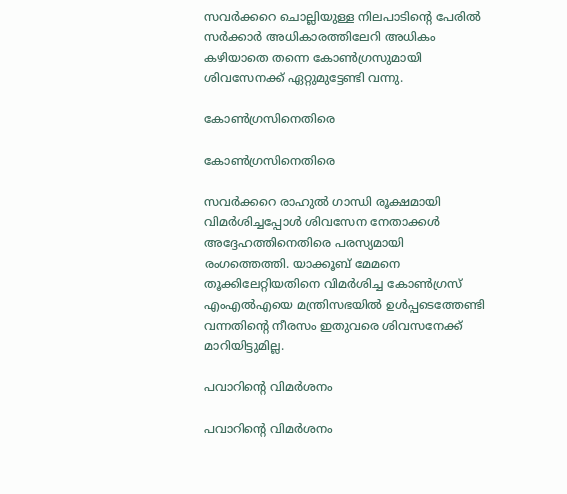സവര്‍ക്കറെ ചൊല്ലിയുള്ള നിലപാടിന്‍റെ പേരില്‍ സര്‍ക്കാര്‍ അധികാരത്തിലേറി അധികം കഴിയാതെ തന്നെ കോണ്‍ഗ്രസുമായി ശിവസേനക്ക് ഏറ്റുമുട്ടേണ്ടി വന്നു.

കോണ്‍ഗ്രസിനെതിരെ

കോണ്‍ഗ്രസിനെതിരെ

സവര്‍ക്കറെ രാഹുല്‍ ഗാന്ധി രൂക്ഷമായി വിമര്‍ശിച്ചപ്പോള്‍ ശിവസേന നേതാക്കള്‍ അദ്ദേഹത്തിനെതിരെ പരസ്യമായി രംഗത്തെത്തി. യാക്കൂബ് മേമനെ തൂക്കിലേറ്റിയതിനെ വിമര്‍ശിച്ച കോണ്‍ഗ്രസ് എംഎല്‍എയെ മന്ത്രിസഭയില്‍ ഉള്‍പ്പടെത്തേണ്ടി വന്നതിന്‍റെ നീരസം ഇതുവരെ ശിവസനേക്ക് മാറിയിട്ടുമില്ല.

പവാറിന്‍റെ വിമര്‍ശനം

പവാറിന്‍റെ വിമര്‍ശനം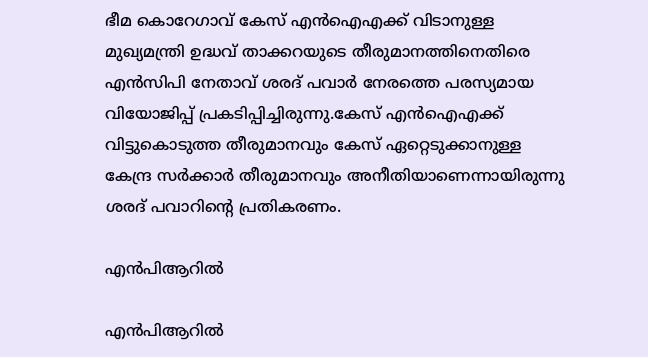ഭീമ കൊറേഗാവ് കേസ് എന്‍ഐഎക്ക് വിടാനുള്ള മുഖ്യമന്ത്രി ഉദ്ധവ് താക്കറയുടെ തീരുമാനത്തിനെതിരെ എന്‍സിപി നേതാവ് ശരദ് പവാര്‍ നേരത്തെ പരസ്യമായ വിയോജിപ്പ് പ്രകടിപ്പിച്ചിരുന്നു.കേസ് എന്‍ഐഎക്ക് വിട്ടുകൊടുത്ത തീരുമാനവും കേസ് ഏറ്റെടുക്കാനുള്ള കേന്ദ്ര സര്‍ക്കാര്‍ തീരുമാനവും അനീതിയാണെന്നായിരുന്നു ശരദ് പവാറിന്‍റെ പ്രതികരണം.

എന്‍പിആറില്‍

എന്‍പിആറില്‍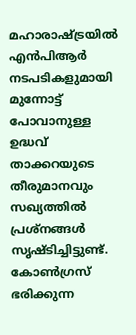മഹാരാഷ്ട്രയില്‍ എന്‍പിആര്‍ നടപടികളുമായി മുന്നോട്ട് പോവാനുള്ള ഉദ്ധവ് താക്കറയുടെ തീരുമാനവും സഖ്യത്തില്‍ പ്രശ്നങ്ങള്‍ സൃഷ്ടിച്ചിട്ടുണ്ട്. കോണ്‍ഗ്രസ് ഭരിക്കുന്ന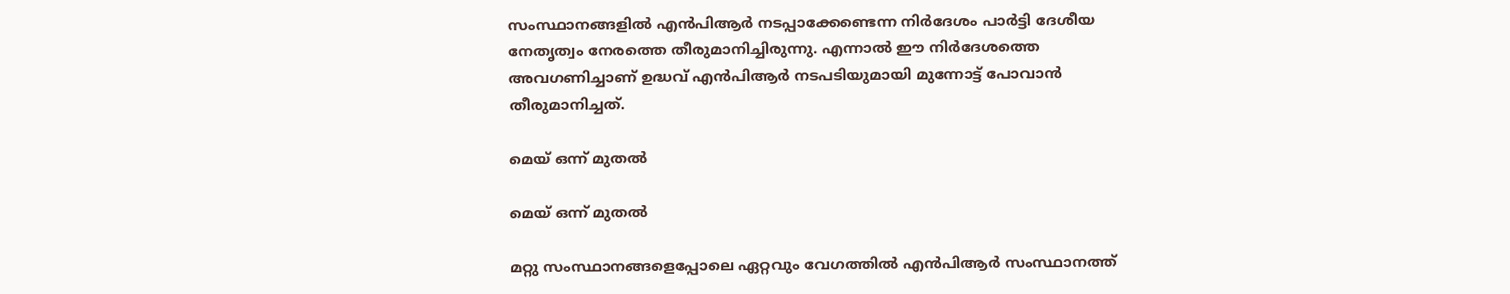സംസ്ഥാനങ്ങളില്‍ എന്‍പിആര്‍ നടപ്പാക്കേണ്ടെന്ന നിര്‍ദേശം പാര്‍ട്ടി ദേശീയ നേതൃത്വം നേരത്തെ തീരുമാനിച്ചിരുന്നു. എന്നാല്‍ ഈ നിര്‍ദേശത്തെ അവഗണിച്ചാണ് ഉദ്ധവ് എന്‍പിആര്‍ നടപടിയുമായി മുന്നോട്ട് പോവാന്‍ തീരുമാനിച്ചത്.

മെയ് ഒന്ന് മുതല്‍

മെയ് ഒന്ന് മുതല്‍

മറ്റു സംസ്ഥാനങ്ങളെപ്പോലെ ഏറ്റവും വേഗത്തില്‍ എന്‍പിആര്‍ സംസ്ഥാനത്ത്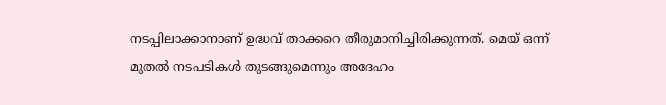നടപ്പിലാക്കാനാണ് ഉദ്ധവ് താക്കറെ തീരുമാനിച്ചിരിക്കുന്നത്. മെയ് ഒന്ന് മുതല്‍ നടപടികള്‍ തുടങ്ങുമെന്നും അദേഹം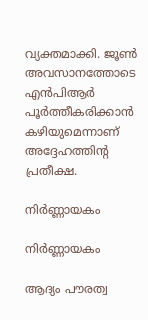വ്യക്തമാക്കി. ജൂണ്‍ അവസാനത്തോടെ എന്‍പിആര്‍ പൂര്‍ത്തീകരിക്കാന്‍ കഴിയുമെന്നാണ് അദ്ദേഹത്തിന്‍റ പ്രതീക്ഷ.

നിര്‍ണ്ണായകം

നിര്‍ണ്ണായകം

ആദ്യം പൗരത്വ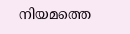നിയമത്തെ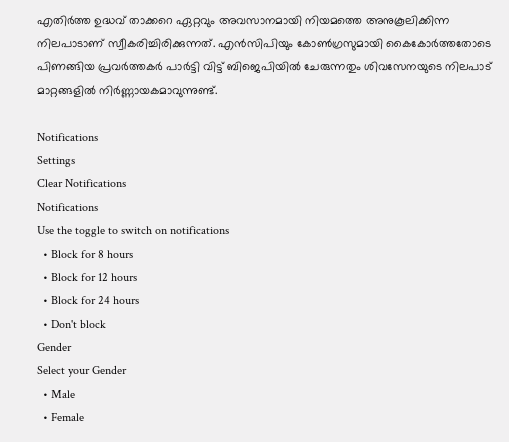എതിര്‍ത്ത ഉദ്ധവ് താക്കറെ ഏറ്റവും അവസാനമായി നിയമത്തെ അനുകൂലിക്കിന്ന നിലപാടാണ് സ്വീകരിച്ചിരിക്കുന്നത്. എന്‍സിപിയും കോണ്‍ഗ്രസുമായി കൈകോര്‍ത്തതോടെ പിണങ്ങിയ പ്രവര്‍ത്തകര്‍ പാര്‍ട്ടി വിട്ട് ബിജെപിയില്‍ ചേരുന്നതും ശിവസേനയുടെ നിലപാട് മാറ്റങ്ങളില്‍ നിര്‍ണ്ണായകമാവുന്നുണ്ട്.

Notifications
Settings
Clear Notifications
Notifications
Use the toggle to switch on notifications
  • Block for 8 hours
  • Block for 12 hours
  • Block for 24 hours
  • Don't block
Gender
Select your Gender
  • Male
  • Female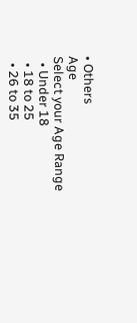• Others
Age
Select your Age Range
  • Under 18
  • 18 to 25
  • 26 to 35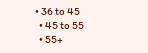• 36 to 45
  • 45 to 55
  • 55+